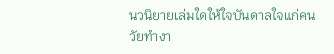นวนิยายเล่มใดให้ใจบันดาลใจแก่คนวัยทำงา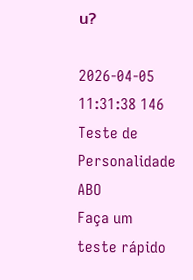น?

2026-04-05 11:31:38 146
Teste de Personalidade ABO
Faça um teste rápido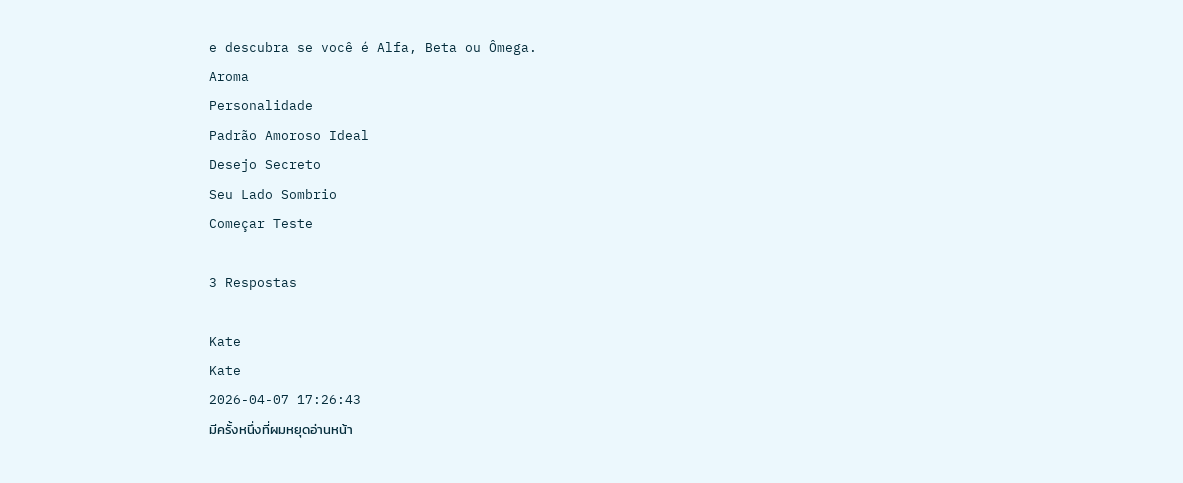e descubra se você é Alfa, Beta ou Ômega.
Aroma
Personalidade
Padrão Amoroso Ideal
Desejo Secreto
Seu Lado Sombrio
Começar Teste

3 Respostas

Kate
Kate
2026-04-07 17:26:43
มีครั้งหนึ่งที่ผมหยุดอ่านหน้า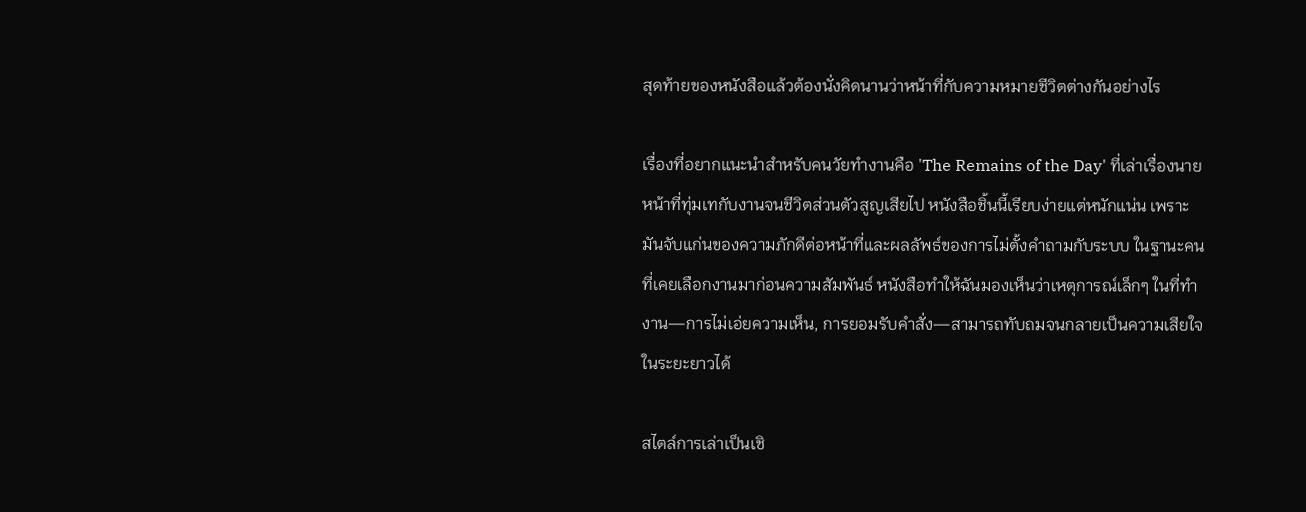สุดท้ายของหนังสือแล้วต้องนั่งคิดนานว่าหน้าที่กับความหมายชีวิตต่างกันอย่างไร

เรื่องที่อยากแนะนำสำหรับคนวัยทำงานคือ 'The Remains of the Day' ที่เล่าเรื่องนายหน้าที่ทุ่มเทกับงานจนชีวิตส่วนตัวสูญเสียไป หนังสือชิ้นนี้เรียบง่ายแต่หนักแน่น เพราะมันจับแก่นของความภักดีต่อหน้าที่และผลลัพธ์ของการไม่ตั้งคำถามกับระบบ ในฐานะคนที่เคยเลือกงานมาก่อนความสัมพันธ์ หนังสือทำให้ฉันมองเห็นว่าเหตุการณ์เล็กๆ ในที่ทำงาน—การไม่เอ่ยความเห็น, การยอมรับคำสั่ง—สามารถทับถมจนกลายเป็นความเสียใจในระยะยาวได้

สไตล์การเล่าเป็นเชิ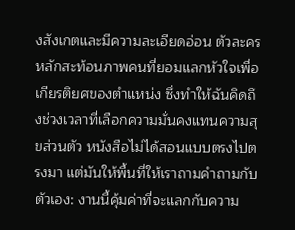งสังเกตและมีความละเอียดอ่อน ตัวละครหลักสะท้อนภาพคนที่ยอมแลกหัวใจเพื่อเกียรติยศของตำแหน่ง ซึ่งทำให้ฉันคิดถึงช่วงเวลาที่เลือกความมั่นคงแทนความสุขส่วนตัว หนังสือไม่ได้สอนแบบตรงไปตรงมา แต่มันให้พื้นที่ให้เราถามคำถามกับตัวเอง: งานนี้คุ้มค่าที่จะแลกกับความ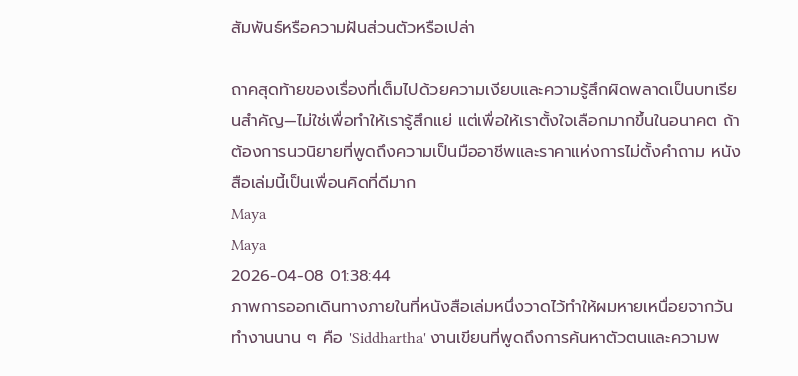สัมพันธ์หรือความฝันส่วนตัวหรือเปล่า

ถาคสุดท้ายของเรื่องที่เต็มไปด้วยความเงียบและความรู้สึกผิดพลาดเป็นบทเรียนสำคัญ—ไม่ใช่เพื่อทำให้เรารู้สึกแย่ แต่เพื่อให้เราตั้งใจเลือกมากขึ้นในอนาคต ถ้าต้องการนวนิยายที่พูดถึงความเป็นมืออาชีพและราคาแห่งการไม่ตั้งคำถาม หนังสือเล่มนี้เป็นเพื่อนคิดที่ดีมาก
Maya
Maya
2026-04-08 01:38:44
ภาพการออกเดินทางภายในที่หนังสือเล่มหนึ่งวาดไว้ทำให้ผมหายเหนื่อยจากวันทำงานนาน ๆ คือ 'Siddhartha' งานเขียนที่พูดถึงการค้นหาตัวตนและความพ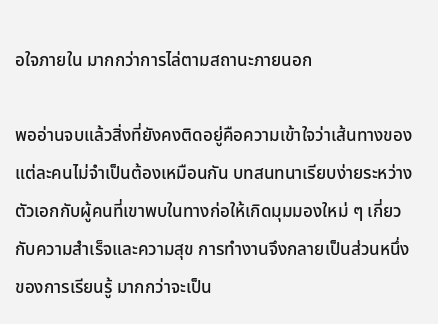อใจภายใน มากกว่าการไล่ตามสถานะภายนอก

พออ่านจบแล้วสิ่งที่ยังคงติดอยู่คือความเข้าใจว่าเส้นทางของแต่ละคนไม่จำเป็นต้องเหมือนกัน บทสนทนาเรียบง่ายระหว่างตัวเอกกับผู้คนที่เขาพบในทางก่อให้เกิดมุมมองใหม่ ๆ เกี่ยวกับความสำเร็จและความสุข การทำงานจึงกลายเป็นส่วนหนึ่งของการเรียนรู้ มากกว่าจะเป็น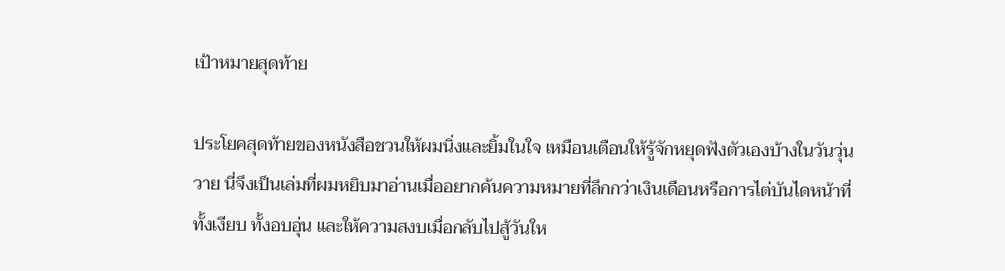เป้าหมายสุดท้าย

ประโยคสุดท้ายของหนังสือชวนให้ผมนิ่งและยิ้มในใจ เหมือนเตือนให้รู้จักหยุดฟังตัวเองบ้างในวันวุ่นวาย นี่จึงเป็นเล่มที่ผมหยิบมาอ่านเมื่ออยากค้นความหมายที่ลึกกว่าเงินเดือนหรือการไต่บันไดหน้าที่ ทั้งเงียบ ทั้งอบอุ่น และให้ความสงบเมื่อกลับไปสู้วันให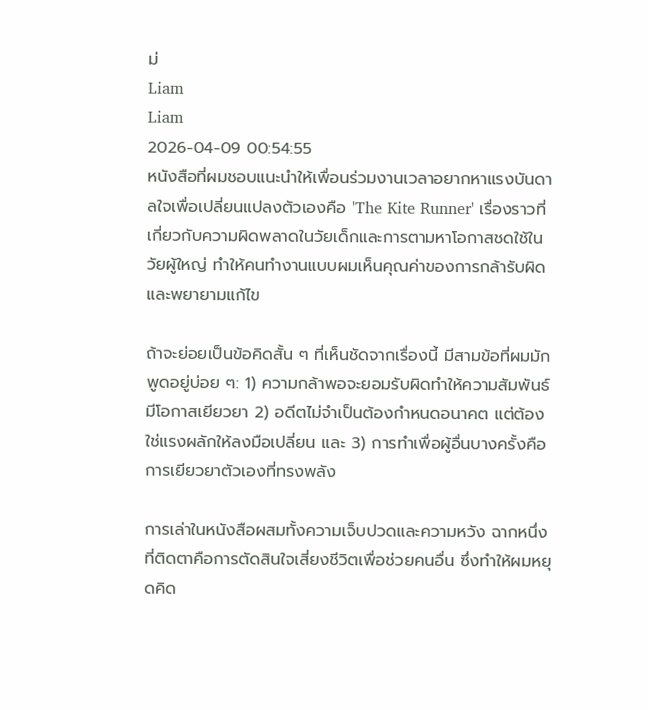ม่
Liam
Liam
2026-04-09 00:54:55
หนังสือที่ผมชอบแนะนำให้เพื่อนร่วมงานเวลาอยากหาแรงบันดาลใจเพื่อเปลี่ยนแปลงตัวเองคือ 'The Kite Runner' เรื่องราวที่เกี่ยวกับความผิดพลาดในวัยเด็กและการตามหาโอกาสชดใช้ในวัยผู้ใหญ่ ทำให้คนทำงานแบบผมเห็นคุณค่าของการกล้ารับผิดและพยายามแก้ไข

ถ้าจะย่อยเป็นข้อคิดสั้น ๆ ที่เห็นชัดจากเรื่องนี้ มีสามข้อที่ผมมักพูดอยู่บ่อย ๆ: 1) ความกล้าพอจะยอมรับผิดทำให้ความสัมพันธ์มีโอกาสเยียวยา 2) อดีตไม่จำเป็นต้องกำหนดอนาคต แต่ต้องใช่แรงผลักให้ลงมือเปลี่ยน และ 3) การทำเพื่อผู้อื่นบางครั้งคือการเยียวยาตัวเองที่ทรงพลัง

การเล่าในหนังสือผสมทั้งความเจ็บปวดและความหวัง ฉากหนึ่งที่ติดตาคือการตัดสินใจเสี่ยงชีวิตเพื่อช่วยคนอื่น ซึ่งทำให้ผมหยุดคิด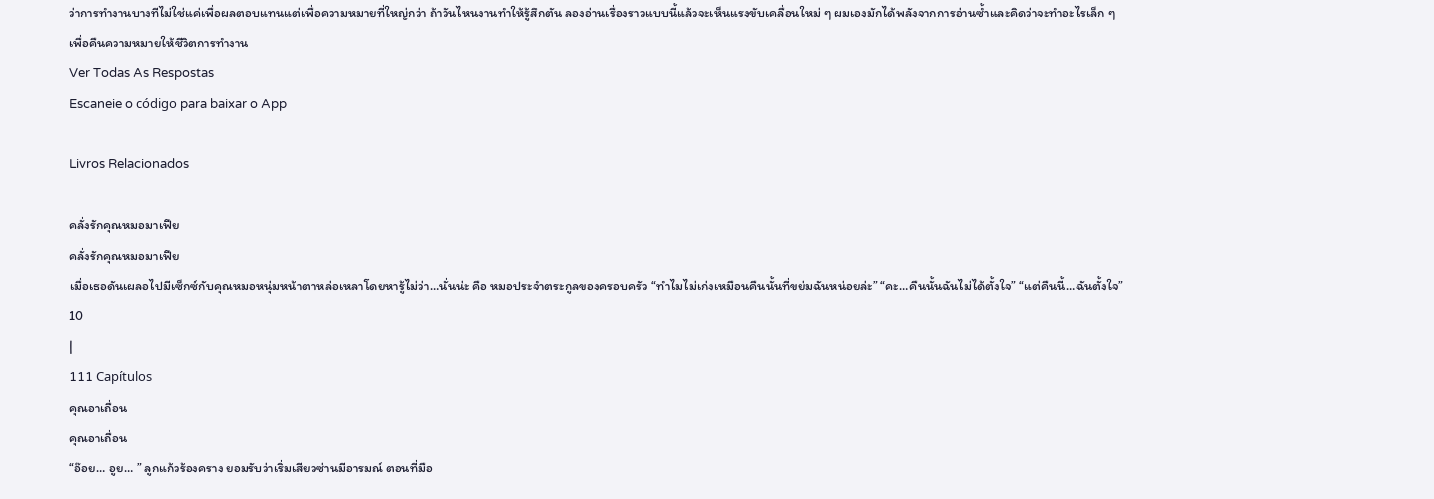ว่าการทำงานบางทีไม่ใช่แค่เพื่อผลตอบแทนแต่เพื่อความหมายที่ใหญ่กว่า ถ้าวันไหนงานทำให้รู้สึกตัน ลองอ่านเรื่องราวแบบนี้แล้วจะเห็นแรงขับเคลื่อนใหม่ ๆ ผมเองมักได้พลังจากการอ่านซ้ำและคิดว่าจะทำอะไรเล็ก ๆ เพื่อคืนความหมายให้ชีวิตการทำงาน
Ver Todas As Respostas
Escaneie o código para baixar o App

Livros Relacionados

คลั่งรักคุณหมอมาเฟีย
คลั่งรักคุณหมอมาเฟีย
เมื่อเธอดันเผลอไปมีเซ็กซ์กับคุณหมอหนุ่มหน้าตาหล่อเหลาโดยหารู้ไม่ว่า…นั่นน่ะ คือ หมอประจำตระกูลของครอบครัว “ทำไมไม่เก่งเหมือนคืนนั้นที่ขย่มฉันหน่อยล่ะ” “คะ…คืนนั้นฉันไม่ได้ตั้งใจ” “แต่คืนนี้…ฉันตั้งใจ”
10
|
111 Capítulos
คุณอาเถื่อน
คุณอาเถื่อน
“อ๊อย… อูย… ” ลูกแก้วร้องคราง ยอมรับว่าเริ่มเสียวซ่านมีอารมณ์ ตอนที่มือ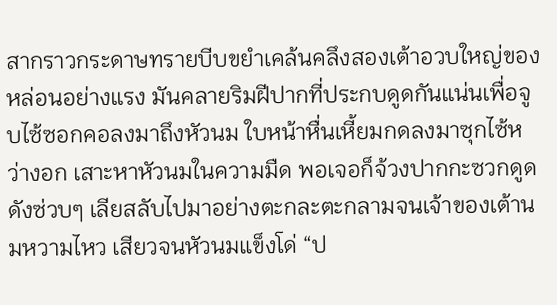สากราวกระดาษทรายบีบขยำเคล้นคลึงสองเต้าอวบใหญ่ของหล่อนอย่างแรง มันคลายริมฝีปากที่ประกบดูดกันแน่นเพื่อจูบไซ้ซอกคอลงมาถึงหัวนม ใบหน้าหื่นเหี้ยมกดลงมาซุกไซ้หว่างอก เสาะหาหัวนมในความมืด พอเจอก็จ้วงปากกะซวกดูดดังซ่วบๆ เลียสลับไปมาอย่างตะกละตะกลามจนเจ้าของเต้านมหวามไหว เสียวจนหัวนมแข็งโด่ “ป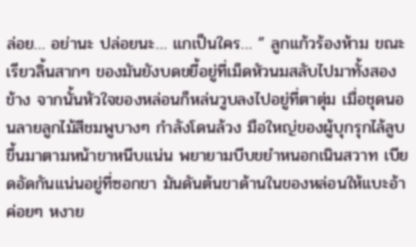ล่อย… อย่านะ ปล่อยนะ… แกเป็นใคร… ” ลูกแก้วร้องห้าม ขณะเรียวลิ้นสากๆ ของมันยังบดขยี้อยู่ที่เม็ดหัวนมสลับไปมาทั้งสองข้าง จากนั้นหัวใจของหล่อนก็หล่นวูบลงไปอยู่ที่ตาตุ่ม เมื่อชุดนอนลายลูกไม้สีชมพูบางๆ กำลังโดนล้วง มือใหญ่ของผู้บุกรุกไล้ลูบขึ้นมาตามหน้าขาหนีบแน่น พยายามบีบขยำหนอกเนินสวาท เบียดอัดกันแน่นอยู่ที่ซอกขา มันดันต้นขาด้านในของหล่อนให้แบะอ้า ค่อยๆ หงาย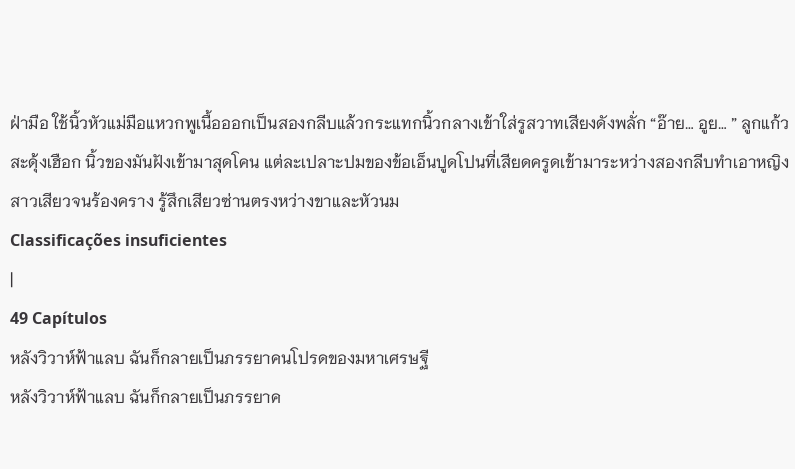ฝ่ามือ ใช้นิ้วหัวแม่มือแหวกพูเนื้อออกเป็นสองกลีบแล้วกระแทกนิ้วกลางเข้าใส่รูสวาทเสียงดังพลั่ก “อ๊าย… อูย… ” ลูกแก้วสะดุ้งเฮือก นิ้วของมันฝังเข้ามาสุดโคน แต่ละเปลาะปมของข้อเอ็นปูดโปนที่เสียดครูดเข้ามาระหว่างสองกลีบทำเอาหญิงสาวเสียวจนร้องคราง รู้สึกเสียวซ่านตรงหว่างขาและหัวนม
Classificações insuficientes
|
49 Capítulos
หลังวิวาห์ฟ้าแลบ ฉันก็กลายเป็นภรรยาคนโปรดของมหาเศรษฐี
หลังวิวาห์ฟ้าแลบ ฉันก็กลายเป็นภรรยาค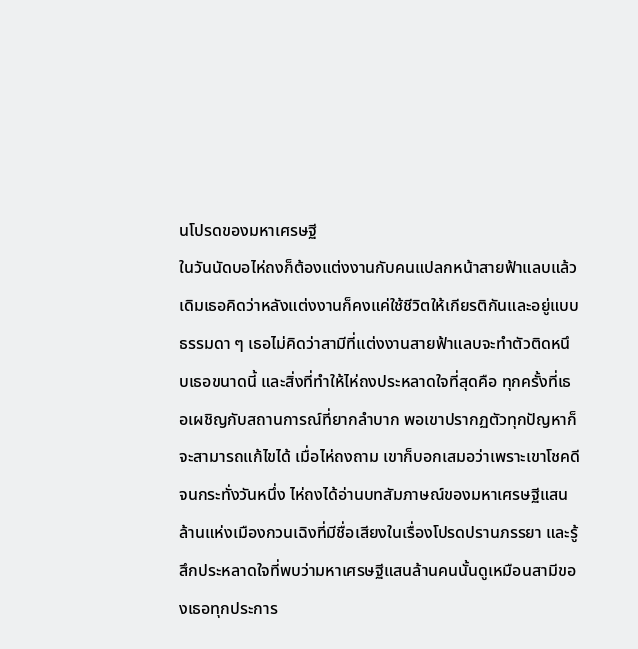นโปรดของมหาเศรษฐี
ในวันนัดบอไห่ถงก็ต้องแต่งงานกับคนแปลกหน้าสายฟ้าแลบแล้ว เดิมเธอคิดว่าหลังแต่งงานก็คงแค่ใช้ชีวิตให้เกียรติกันและอยู่แบบธรรมดา ๆ เธอไม่คิดว่าสามีที่แต่งงานสายฟ้าแลบจะทำตัวติดหนึบเธอขนาดนี้ และสิ่งที่ทําให้ไห่ถงประหลาดใจที่สุดคือ ทุกครั้งที่เธอเผชิญกับสถานการณ์ที่ยากลําบาก พอเขาปรากฏตัวทุกปัญหาก็จะสามารถแก้ไขได้ เมื่อไห่ถงถาม เขาก็บอกเสมอว่าเพราะเขาโชคดี จนกระทั่งวันหนึ่ง ไห่ถงได้อ่านบทสัมภาษณ์ของมหาเศรษฐีแสนล้านแห่งเมืองกวนเฉิงที่มีชื่อเสียงในเรื่องโปรดปรานภรรยา และรู้สึกประหลาดใจที่พบว่ามหาเศรษฐีแสนล้านคนนั้นดูเหมือนสามีของเธอทุกประการ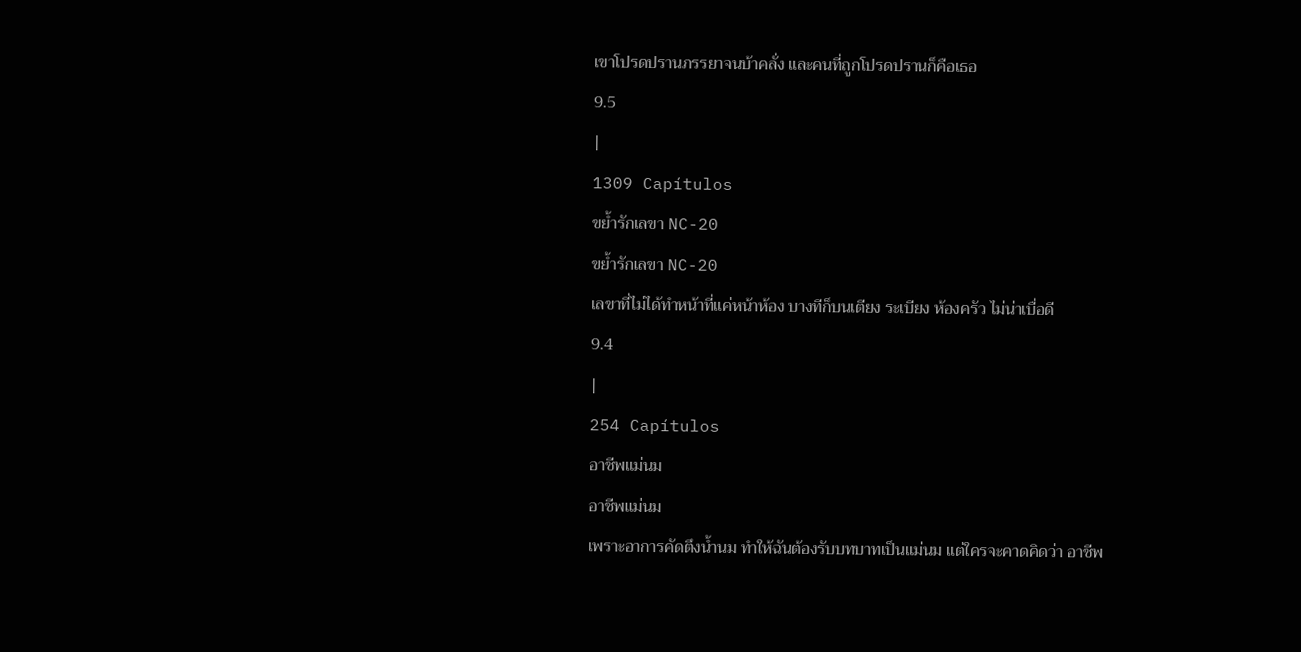เขาโปรดปรานภรรยาจนบ้าคลั่ง และคนที่ถูกโปรดปรานก็คือเธอ
9.5
|
1309 Capítulos
ขย้ำรักเลขา NC-20
ขย้ำรักเลขา NC-20
เลขาที่ไม่ได้ทำหน้าที่แค่หน้าห้อง บางทีก็บนเตียง ระเบียง ห้องครัว ไม่น่าเบื่อดี
9.4
|
254 Capítulos
อาชีพแม่นม
อาชีพแม่นม
เพราะอาการคัดตึงน้ำนม ทำให้ฉันต้องรับบทบาทเป็นแม่นม แต่ใครจะคาดคิดว่า อาชีพ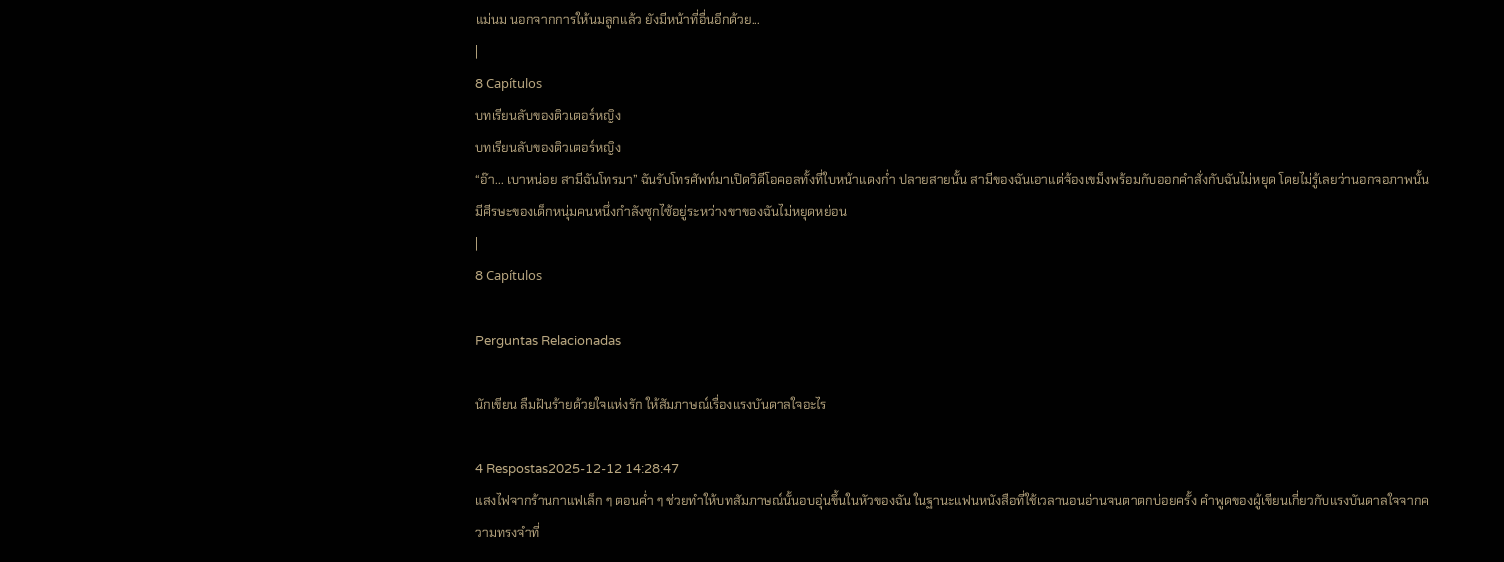แม่นม นอกจากการให้นมลูกแล้ว ยังมีหน้าที่อื่นอีกด้วย...
|
8 Capítulos
บทเรียนลับของติวเตอร์หญิง
บทเรียนลับของติวเตอร์หญิง
“อ๊า... เบาหน่อย สามีฉันโทรมา” ฉันรับโทรศัพท์มาเปิดวิดีโอคอลทั้งที่ใบหน้าแดงก่ำ ปลายสายนั้น สามีของฉันเอาแต่จ้องเขม็งพร้อมกับออกคำสั่งกับฉันไม่หยุด โดยไม่รู้เลยว่านอกจอภาพนั้นมีศีรษะของเด็กหนุ่มคนหนึ่งกำลังซุกไซ้อยู่ระหว่างขาของฉันไม่หยุดหย่อน
|
8 Capítulos

Perguntas Relacionadas

นักเขียน ลืมฝันร้ายด้วยใจแห่งรัก ให้สัมภาษณ์เรื่องแรงบันดาลใจอะไร

4 Respostas2025-12-12 14:28:47
แสงไฟจากร้านกาแฟเล็ก ๆ ตอนค่ำ ๆ ช่วยทำให้บทสัมภาษณ์นั้นอบอุ่นขึ้นในหัวของฉัน ในฐานะแฟนหนังสือที่ใช้เวลานอนอ่านจนตาตกบ่อยครั้ง คำพูดของผู้เขียนเกี่ยวกับแรงบันดาลใจจากความทรงจำที่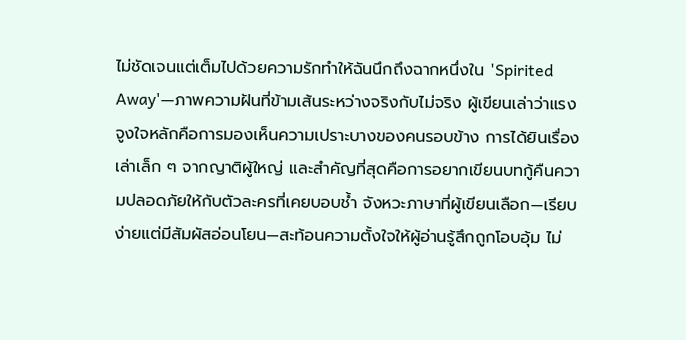ไม่ชัดเจนแต่เต็มไปด้วยความรักทำให้ฉันนึกถึงฉากหนึ่งใน 'Spirited Away'—ภาพความฝันที่ข้ามเส้นระหว่างจริงกับไม่จริง ผู้เขียนเล่าว่าแรงจูงใจหลักคือการมองเห็นความเปราะบางของคนรอบข้าง การได้ยินเรื่องเล่าเล็ก ๆ จากญาติผู้ใหญ่ และสำคัญที่สุดคือการอยากเขียนบทกู้คืนความปลอดภัยให้กับตัวละครที่เคยบอบช้ำ จังหวะภาษาที่ผู้เขียนเลือก—เรียบง่ายแต่มีสัมผัสอ่อนโยน—สะท้อนความตั้งใจให้ผู้อ่านรู้สึกถูกโอบอุ้ม ไม่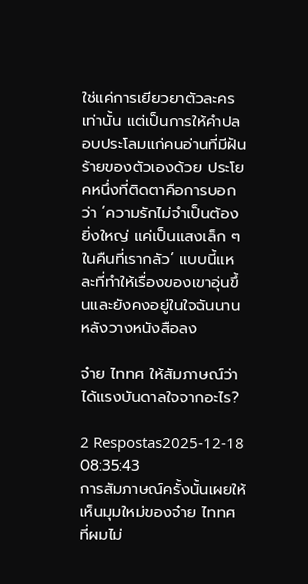ใช่แค่การเยียวยาตัวละครเท่านั้น แต่เป็นการให้คำปลอบประโลมแก่คนอ่านที่มีฝันร้ายของตัวเองด้วย ประโยคหนึ่งที่ติดตาคือการบอกว่า ‘ความรักไม่จำเป็นต้องยิ่งใหญ่ แค่เป็นแสงเล็ก ๆ ในคืนที่เรากลัว’ แบบนี้แหละที่ทำให้เรื่องของเขาอุ่นขึ้นและยังคงอยู่ในใจฉันนานหลังวางหนังสือลง

จ๋าย ไททศ ให้สัมภาษณ์ว่าได้แรงบันดาลใจจากอะไร?

2 Respostas2025-12-18 08:35:43
การสัมภาษณ์ครั้งนั้นเผยให้เห็นมุมใหม่ของจ๋าย ไททศ ที่ผมไม่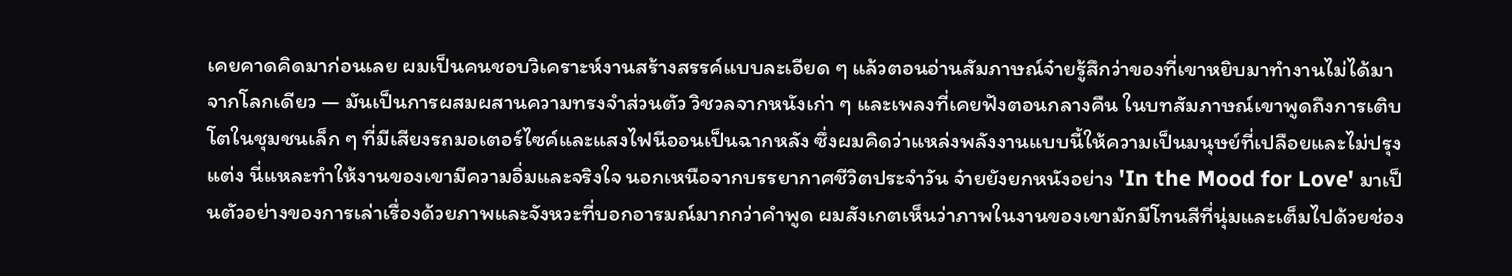เคยคาดคิดมาก่อนเลย ผมเป็นคนชอบวิเคราะห์งานสร้างสรรค์แบบละเอียด ๆ แล้วตอนอ่านสัมภาษณ์จ๋ายรู้สึกว่าของที่เขาหยิบมาทำงานไม่ได้มาจากโลกเดียว — มันเป็นการผสมผสานความทรงจำส่วนตัว วิชวลจากหนังเก่า ๆ และเพลงที่เคยฟังตอนกลางคืน ในบทสัมภาษณ์เขาพูดถึงการเติบโตในชุมชนเล็ก ๆ ที่มีเสียงรถมอเตอร์ไซค์และแสงไฟนีออนเป็นฉากหลัง ซึ่งผมคิดว่าแหล่งพลังงานแบบนี้ให้ความเป็นมนุษย์ที่เปลือยและไม่ปรุงแต่ง นี่แหละทำให้งานของเขามีความอิ่มและจริงใจ นอกเหนือจากบรรยากาศชีวิตประจำวัน จ๋ายยังยกหนังอย่าง 'In the Mood for Love' มาเป็นตัวอย่างของการเล่าเรื่องด้วยภาพและจังหวะที่บอกอารมณ์มากกว่าคำพูด ผมสังเกตเห็นว่าภาพในงานของเขามักมีโทนสีที่นุ่มและเต็มไปด้วยช่อง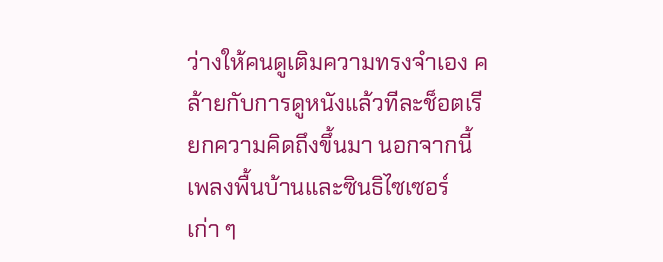ว่างให้คนดูเติมความทรงจำเอง คล้ายกับการดูหนังแล้วทีละช็อตเรียกความคิดถึงขึ้นมา นอกจากนี้เพลงพื้นบ้านและซินธิไซเซอร์เก่า ๆ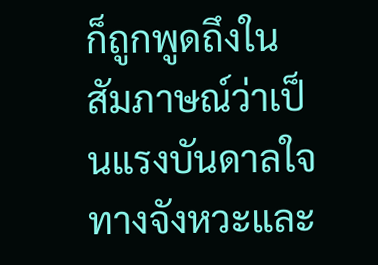ก็ถูกพูดถึงในสัมภาษณ์ว่าเป็นแรงบันดาลใจทางจังหวะและ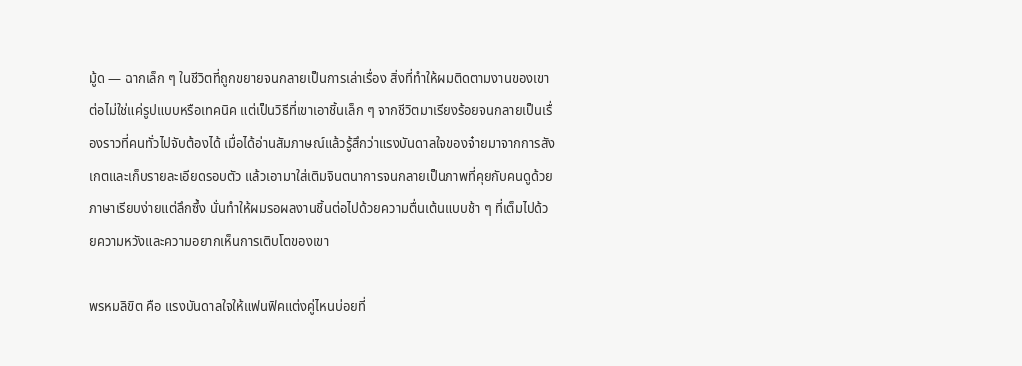มู้ด — ฉากเล็ก ๆ ในชีวิตที่ถูกขยายจนกลายเป็นการเล่าเรื่อง สิ่งที่ทำให้ผมติดตามงานของเขาต่อไม่ใช่แค่รูปแบบหรือเทคนิค แต่เป็นวิธีที่เขาเอาชิ้นเล็ก ๆ จากชีวิตมาเรียงร้อยจนกลายเป็นเรื่องราวที่คนทั่วไปจับต้องได้ เมื่อได้อ่านสัมภาษณ์แล้วรู้สึกว่าแรงบันดาลใจของจ๋ายมาจากการสังเกตและเก็บรายละเอียดรอบตัว แล้วเอามาใส่เติมจินตนาการจนกลายเป็นภาพที่คุยกับคนดูด้วยภาษาเรียบง่ายแต่ลึกซึ้ง นั่นทำให้ผมรอผลงานชิ้นต่อไปด้วยความตื่นเต้นแบบช้า ๆ ที่เต็มไปด้วยความหวังและความอยากเห็นการเติบโตของเขา

พรหมลิขิต คือ แรงบันดาลใจให้แฟนฟิคแต่งคู่ไหนบ่อยที่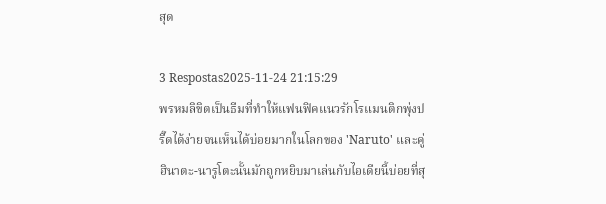สุด

3 Respostas2025-11-24 21:15:29
พรหมลิขิตเป็นธีมที่ทำให้แฟนฟิคแนวรักโรแมนติกพุ่งปรี๊ดได้ง่ายจนเห็นได้บ่อยมากในโลกของ 'Naruto' และคู่ฮินาตะ-นารูโตะนั้นมักถูกหยิบมาเล่นกับไอเดียนี้บ่อยที่สุ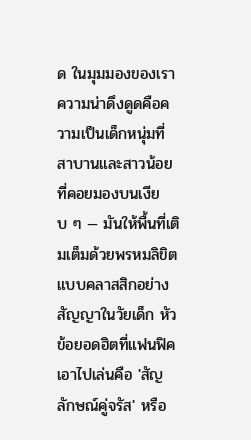ด ในมุมมองของเรา ความน่าดึงดูดคือความเป็นเด็กหนุ่มที่สาบานและสาวน้อยที่คอยมองบนเงียบ ๆ — มันให้พื้นที่เติมเต็มด้วยพรหมลิขิตแบบคลาสสิกอย่างสัญญาในวัยเด็ก หัวข้อยอดฮิตที่แฟนฟิคเอาไปเล่นคือ 'สัญลักษณ์คู่จรัส' หรือ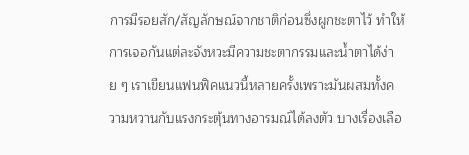การมีรอยสัก/สัญลักษณ์จากชาติก่อนซึ่งผูกชะตาไว้ ทำให้การเจอกันแต่ละจังหวะมีความชะตากรรมและน้ำตาได้ง่าย ๆ เราเขียนแฟนฟิคแนวนี้หลายครั้งเพราะมันผสมทั้งความหวานกับแรงกระตุ้นทางอารมณ์ได้ลงตัว บางเรื่องเลือ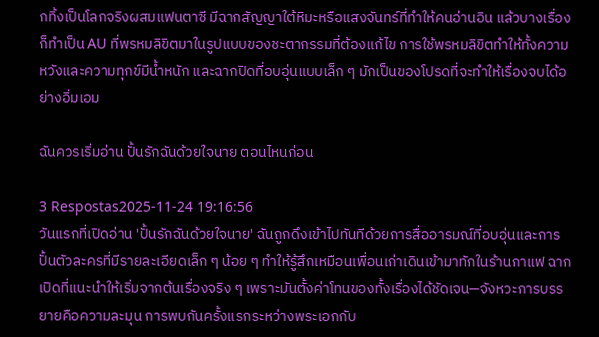กทิ้งเป็นโลกจริงผสมแฟนตาซี มีฉากสัญญาใต้หิมะหรือแสงจันทร์ที่ทำให้คนอ่านอิน แล้วบางเรื่องก็ทำเป็น AU ที่พรหมลิขิตมาในรูปแบบของชะตากรรมที่ต้องแก้ไข การใช้พรหมลิขิตทำให้ทั้งความหวังและความทุกข์มีน้ำหนัก และฉากปิดที่อบอุ่นแบบเล็ก ๆ มักเป็นของโปรดที่จะทำให้เรื่องจบได้อย่างอิ่มเอม

ฉันควรเริ่มอ่าน ปั้นรักฉันด้วยใจนาย ตอนไหนก่อน

3 Respostas2025-11-24 19:16:56
วันแรกที่เปิดอ่าน 'ปั้นรักฉันด้วยใจนาย' ฉันถูกดึงเข้าไปทันทีด้วยการสื่ออารมณ์ที่อบอุ่นและการปั้นตัวละครที่มีรายละเอียดเล็ก ๆ น้อย ๆ ทำให้รู้สึกเหมือนเพื่อนเก่าเดินเข้ามาทักในร้านกาแฟ ฉากเปิดที่แนะนำให้เริ่มจากต้นเรื่องจริง ๆ เพราะมันตั้งค่าโทนของทั้งเรื่องได้ชัดเจน—จังหวะการบรรยายคือความละมุน การพบกันครั้งแรกระหว่างพระเอกกับ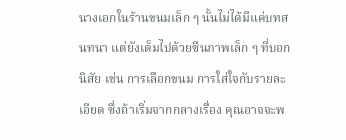นางเอกในร้านขนมเล็ก ๆ นั้นไม่ได้มีแค่บทสนทนา แต่ยังเต็มไปด้วยซีนภาพเล็ก ๆ ที่บอกนิสัย เช่น การเลือกขนม การใส่ใจกับรายละเอียด ซึ่งถ้าเริ่มจากกลางเรื่อง คุณอาจจะพ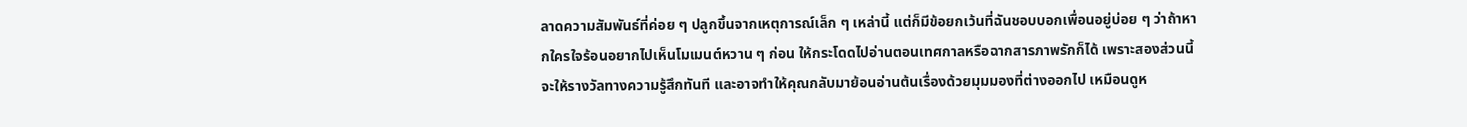ลาดความสัมพันธ์ที่ค่อย ๆ ปลูกขึ้นจากเหตุการณ์เล็ก ๆ เหล่านี้ แต่ก็มีข้อยกเว้นที่ฉันชอบบอกเพื่อนอยู่บ่อย ๆ ว่าถ้าหากใครใจร้อนอยากไปเห็นโมเมนต์หวาน ๆ ก่อน ให้กระโดดไปอ่านตอนเทศกาลหรือฉากสารภาพรักก็ได้ เพราะสองส่วนนี้จะให้รางวัลทางความรู้สึกทันที และอาจทำให้คุณกลับมาย้อนอ่านต้นเรื่องด้วยมุมมองที่ต่างออกไป เหมือนดูห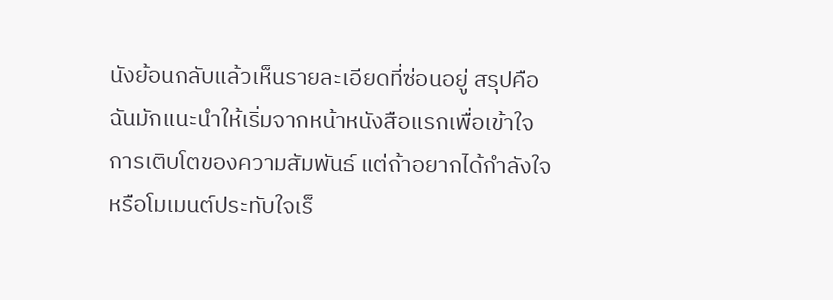นังย้อนกลับแล้วเห็นรายละเอียดที่ซ่อนอยู่ สรุปคือ ฉันมักแนะนำให้เริ่มจากหน้าหนังสือแรกเพื่อเข้าใจการเติบโตของความสัมพันธ์ แต่ถ้าอยากได้กำลังใจหรือโมเมนต์ประทับใจเร็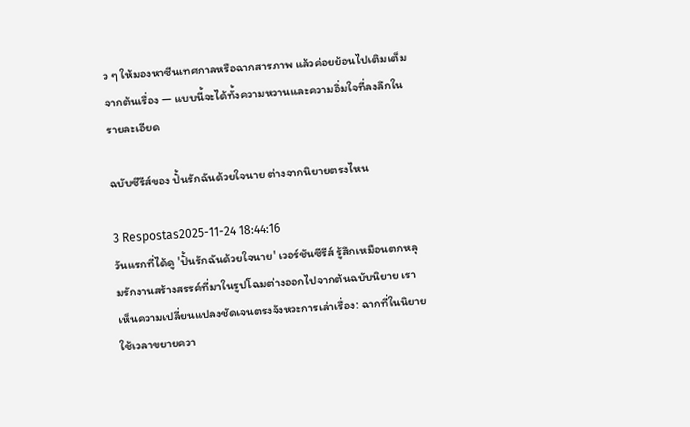ว ๆ ให้มองหาซีนเทศกาลหรือฉากสารภาพ แล้วค่อยย้อนไปเติมเต็มจากต้นเรื่อง — แบบนี้จะได้ทั้งความหวานและความอิ่มใจที่ลงลึกในรายละเอียด

ฉบับซีรีส์ของ ปั้นรักฉันด้วยใจนาย ต่างจากนิยายตรงไหน

3 Respostas2025-11-24 18:44:16
วันแรกที่ได้ดู 'ปั้นรักฉันด้วยใจนาย' เวอร์ชันซีรีส์ รู้สึกเหมือนตกหลุมรักงานสร้างสรรค์ที่มาในรูปโฉมต่างออกไปจากต้นฉบับนิยาย เราเห็นความเปลี่ยนแปลงชัดเจนตรงจังหวะการเล่าเรื่อง: ฉากที่ในนิยายใช้เวลาขยายควา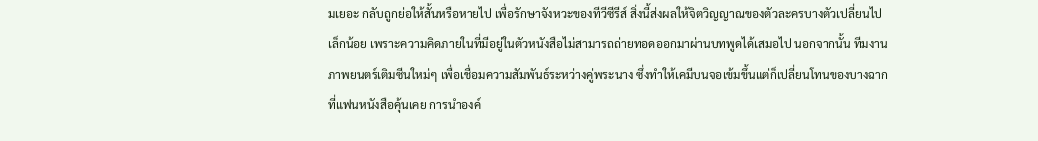มเยอะ กลับถูกย่อให้สั้นหรือหายไป เพื่อรักษาจังหวะของทีวีซีรีส์ สิ่งนี้ส่งผลให้จิตวิญญาณของตัวละครบางตัวเปลี่ยนไปเล็กน้อย เพราะความคิดภายในที่มีอยู่ในตัวหนังสือไม่สามารถถ่ายทอดออกมาผ่านบทพูดได้เสมอไป นอกจากนั้น ทีมงานภาพยนตร์เติมซีนใหม่ๆ เพื่อเชื่อมความสัมพันธ์ระหว่างคู่พระนาง ซึ่งทำให้เคมีบนจอเข้มขึ้นแต่ก็เปลี่ยนโทนของบางฉากที่แฟนหนังสือคุ้นเคย การนำองค์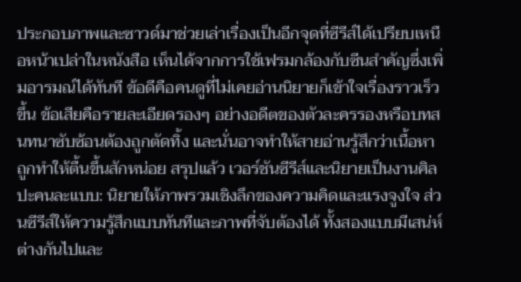ประกอบภาพและซาวด์มาช่วยเล่าเรื่องเป็นอีกจุดที่ซีรีส์ได้เปรียบเหนือหน้าเปล่าในหนังสือ เห็นได้จากการใช้เฟรมกล้องกับซีนสำคัญซึ่งเพิ่มอารมณ์ได้ทันที ข้อดีคือคนดูที่ไม่เคยอ่านนิยายก็เข้าใจเรื่องราวเร็วขึ้น ข้อเสียคือรายละเอียดรองๆ อย่างอดีตของตัวละครรองหรือบทสนทนาซับซ้อนต้องถูกตัดทิ้ง และนั่นอาจทำให้สายอ่านรู้สึกว่าเนื้อหาถูกทำให้ตื้นขึ้นสักหน่อย สรุปแล้ว เวอร์ชันซีรีส์และนิยายเป็นงานศิลปะคนละแบบ: นิยายให้ภาพรวมเชิงลึกของความคิดและแรงจูงใจ ส่วนซีรีส์ให้ความรู้สึกแบบทันทีและภาพที่จับต้องได้ ทั้งสองแบบมีเสน่ห์ต่างกันไปและ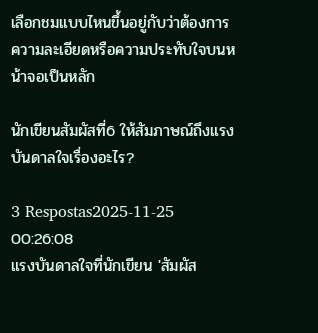เลือกชมแบบไหนขึ้นอยู่กับว่าต้องการความละเอียดหรือความประทับใจบนหน้าจอเป็นหลัก

นักเขียนสัมผัสที่6 ให้สัมภาษณ์ถึงแรงบันดาลใจเรื่องอะไร?

3 Respostas2025-11-25 00:26:08
แรงบันดาลใจที่นักเขียน 'สัมผัส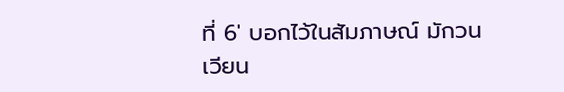ที่ 6' บอกไว้ในสัมภาษณ์ มักวนเวียน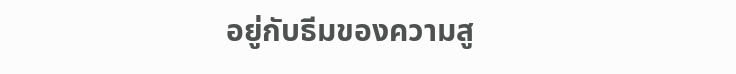อยู่กับธีมของความสู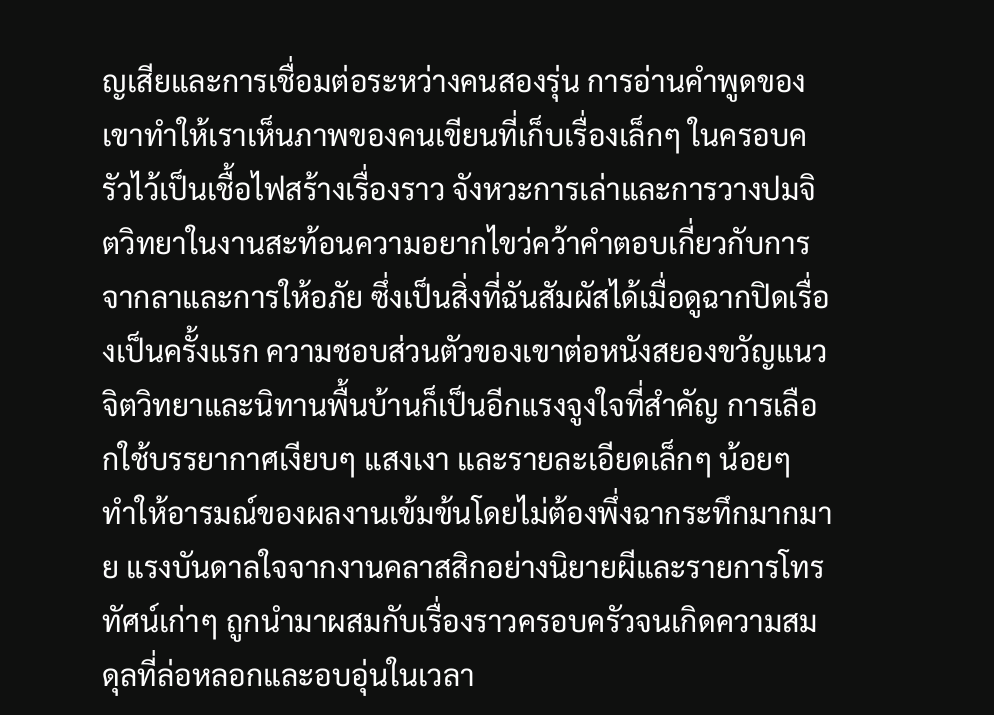ญเสียและการเชื่อมต่อระหว่างคนสองรุ่น การอ่านคำพูดของเขาทำให้เราเห็นภาพของคนเขียนที่เก็บเรื่องเล็กๆ ในครอบครัวไว้เป็นเชื้อไฟสร้างเรื่องราว จังหวะการเล่าและการวางปมจิตวิทยาในงานสะท้อนความอยากไขว่คว้าคำตอบเกี่ยวกับการจากลาและการให้อภัย ซึ่งเป็นสิ่งที่ฉันสัมผัสได้เมื่อดูฉากปิดเรื่องเป็นครั้งแรก ความชอบส่วนตัวของเขาต่อหนังสยองขวัญแนวจิตวิทยาและนิทานพื้นบ้านก็เป็นอีกแรงจูงใจที่สำคัญ การเลือกใช้บรรยากาศเงียบๆ แสงเงา และรายละเอียดเล็กๆ น้อยๆ ทำให้อารมณ์ของผลงานเข้มข้นโดยไม่ต้องพึ่งฉากระทึกมากมาย แรงบันดาลใจจากงานคลาสสิกอย่างนิยายผีและรายการโทรทัศน์เก่าๆ ถูกนำมาผสมกับเรื่องราวครอบครัวจนเกิดความสมดุลที่ล่อหลอกและอบอุ่นในเวลา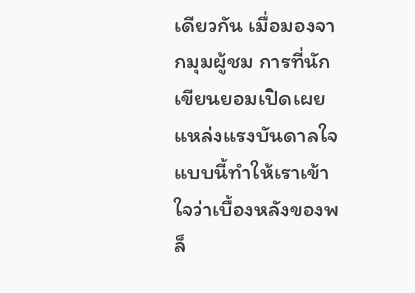เดียวกัน เมื่อมองจากมุมผู้ชม การที่นักเขียนยอมเปิดเผยแหล่งแรงบันดาลใจแบบนี้ทำให้เราเข้าใจว่าเบื้องหลังของพล็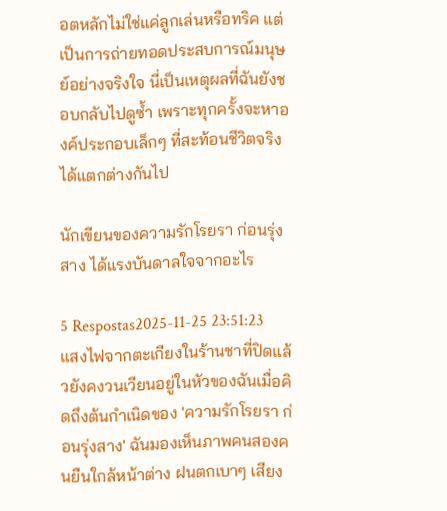อตหลักไม่ใช่แค่ลูกเล่นหรือทริค แต่เป็นการถ่ายทอดประสบการณ์มนุษย์อย่างจริงใจ นี่เป็นเหตุผลที่ฉันยังชอบกลับไปดูซ้ำ เพราะทุกครั้งจะหาองค์ประกอบเล็กๆ ที่สะท้อนชีวิตจริงได้แตกต่างกันไป

นักเขียนของความรักโรยรา ก่อนรุ่งสาง ได้แรงบันดาลใจจากอะไร

5 Respostas2025-11-25 23:51:23
แสงไฟจากตะเกียงในร้านชาที่ปิดแล้วยังคงวนเวียนอยู่ในหัวของฉันเมื่อคิดถึงต้นกำเนิดของ 'ความรักโรยรา ก่อนรุ่งสาง' ฉันมองเห็นภาพคนสองคนยืนใกล้หน้าต่าง ฝนตกเบาๆ เสียง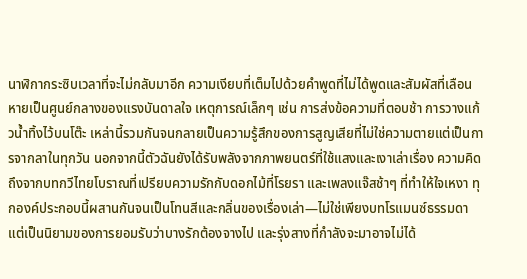นาฬิกากระซิบเวลาที่จะไม่กลับมาอีก ความเงียบที่เต็มไปด้วยคำพูดที่ไม่ได้พูดและสัมผัสที่เลือนหายเป็นศูนย์กลางของแรงบันดาลใจ เหตุการณ์เล็กๆ เช่น การส่งข้อความที่ตอบช้า การวางแก้วน้ำทิ้งไว้บนโต๊ะ เหล่านี้รวมกันจนกลายเป็นความรู้สึกของการสูญเสียที่ไม่ใช่ความตายแต่เป็นการจากลาในทุกวัน นอกจากนี้ตัวฉันยังได้รับพลังจากภาพยนตร์ที่ใช้แสงและเงาเล่าเรื่อง ความคิดถึงจากบทกวีไทยโบราณที่เปรียบความรักกับดอกไม้ที่โรยรา และเพลงแจ๊สช้าๆ ที่ทำให้ใจเหงา ทุกองค์ประกอบนี้ผสานกันจนเป็นโทนสีและกลิ่นของเรื่องเล่า—ไม่ใช่เพียงบทโรแมนซ์ธรรมดา แต่เป็นนิยามของการยอมรับว่าบางรักต้องจางไป และรุ่งสางที่กำลังจะมาอาจไม่ได้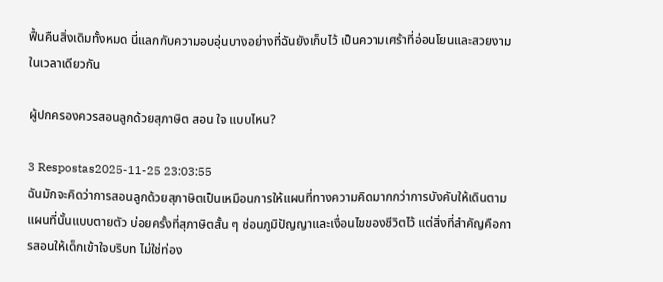ฟื้นคืนสิ่งเดิมทั้งหมด นี่แลกกับความอบอุ่นบางอย่างที่ฉันยังเก็บไว้ เป็นความเศร้าที่อ่อนโยนและสวยงามในเวลาเดียวกัน

ผู้ปกครองควรสอนลูกด้วยสุภาษิต สอน ใจ แบบไหน?

3 Respostas2025-11-25 23:03:55
ฉันมักจะคิดว่าการสอนลูกด้วยสุภาษิตเป็นเหมือนการให้แผนที่ทางความคิดมากกว่าการบังคับให้เดินตามแผนที่นั้นแบบตายตัว บ่อยครั้งที่สุภาษิตสั้น ๆ ซ่อนภูมิปัญญาและเงื่อนไขของชีวิตไว้ แต่สิ่งที่สำคัญคือการสอนให้เด็กเข้าใจบริบท ไม่ใช่ท่อง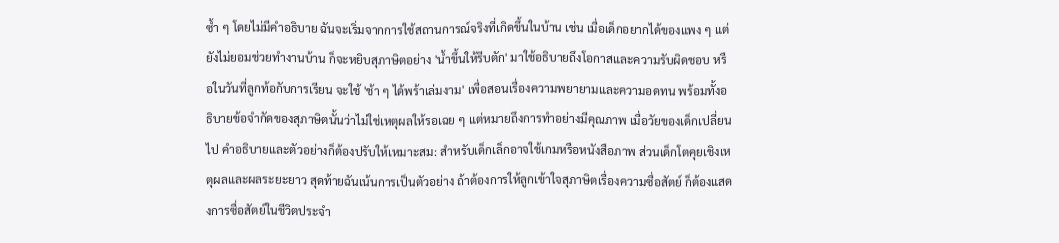ซ้ำ ๆ โดยไม่มีคำอธิบาย ฉันจะเริ่มจากการใช้สถานการณ์จริงที่เกิดขึ้นในบ้าน เช่น เมื่อเด็กอยากได้ของแพง ๆ แต่ยังไม่ยอมช่วยทำงานบ้าน ก็จะหยิบสุภาษิตอย่าง 'น้ำขึ้นให้รีบตัก' มาใช้อธิบายถึงโอกาสและความรับผิดชอบ หรือในวันที่ลูกท้อกับการเรียน จะใช้ 'ช้า ๆ ได้พร้าเล่มงาม' เพื่อสอนเรื่องความพยายามและความอดทน พร้อมทั้งอธิบายข้อจำกัดของสุภาษิตนั้นว่าไม่ใช่เหตุผลให้รอเฉย ๆ แต่หมายถึงการทำอย่างมีคุณภาพ เมื่อวัยของเด็กเปลี่ยนไป คำอธิบายและตัวอย่างก็ต้องปรับให้เหมาะสม: สำหรับเด็กเล็กอาจใช้เกมหรือหนังสือภาพ ส่วนเด็กโตคุยเชิงเหตุผลและผลระยะยาว สุดท้ายฉันเน้นการเป็นตัวอย่าง ถ้าต้องการให้ลูกเข้าใจสุภาษิตเรื่องความซื่อสัตย์ ก็ต้องแสดงการซื่อสัตย์ในชีวิตประจำ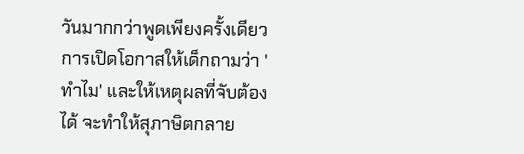วันมากกว่าพูดเพียงครั้งเดียว การเปิดโอกาสให้เด็กถามว่า 'ทำไม' และให้เหตุผลที่จับต้องได้ จะทำให้สุภาษิตกลาย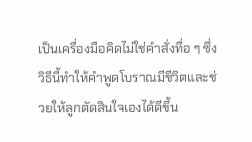เป็นเครื่องมือคิดไม่ใช่คำสั่งทื่อ ๆ ซึ่งวิธีนี้ทำให้คำพูดโบราณมีชีวิตและช่วยให้ลูกตัดสินใจเองได้ดีขึ้น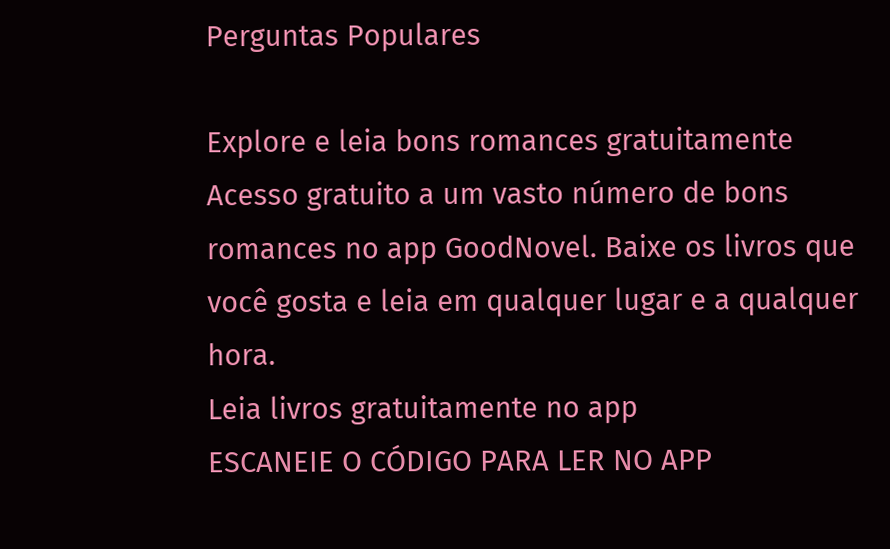Perguntas Populares

Explore e leia bons romances gratuitamente
Acesso gratuito a um vasto número de bons romances no app GoodNovel. Baixe os livros que você gosta e leia em qualquer lugar e a qualquer hora.
Leia livros gratuitamente no app
ESCANEIE O CÓDIGO PARA LER NO APP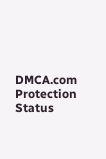DMCA.com Protection Status